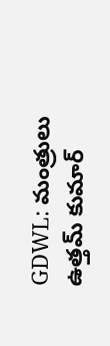GDWL: మంత్రులు ఉత్తమ్ కుమార్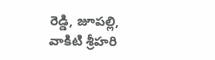రెడ్డి, జూపల్లి, వాకిటి శ్రీహరి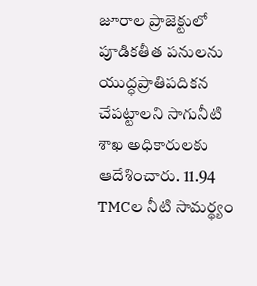జూరాల ప్రాజెక్టులో పూడికతీత పనులను యుద్ధప్రాతిపదికన చేపట్టాలని సాగునీటి శాఖ అధికారులకు ఆదేశించారు. 11.94 TMCల నీటి సామర్థ్యం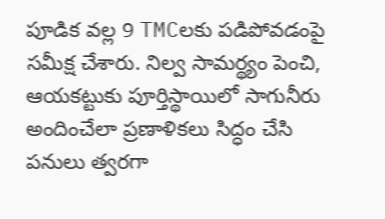పూడిక వల్ల 9 TMCలకు పడిపోవడంపై సమీక్ష చేశారు. నిల్వ సామర్థ్యం పెంచి, ఆయకట్టుకు పూర్తిస్థాయిలో సాగునీరు అందించేలా ప్రణాళికలు సిద్ధం చేసి పనులు త్వరగా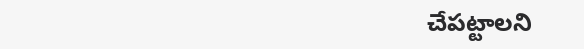చేపట్టాలని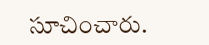సూచించారు.